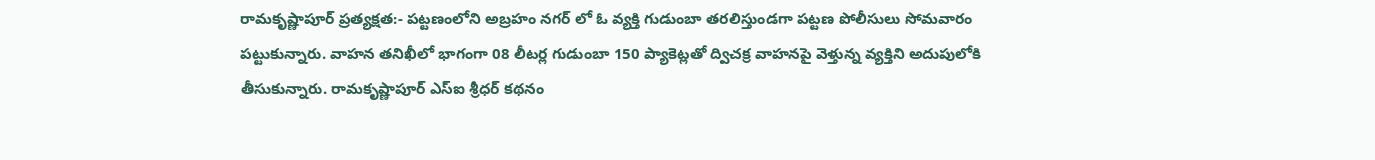రామకృష్ణాపూర్ ప్రత్యక్షత:- పట్టణంలోని అబ్రహం నగర్ లో ఓ వ్యక్తి గుడుంబా తరలిస్తుండగా పట్టణ పోలీసులు సోమవారం పట్టుకున్నారు. వాహన తనిఖీలో భాగంగా 08 లీటర్ల గుడుంబా 150 ప్యాకెట్లతో ద్విచక్ర వాహనపై వెళ్తున్న వ్యక్తిని అదుపులోకి తీసుకున్నారు. రామకృష్ణాపూర్ ఎస్ఐ శ్రీధర్ కథనం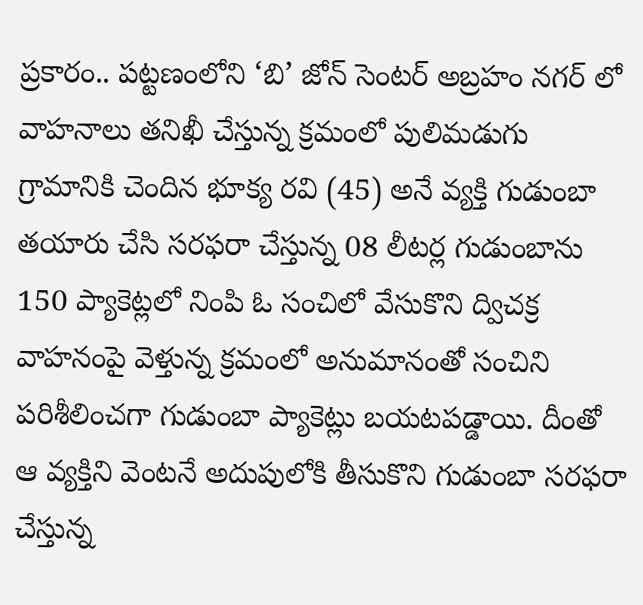ప్రకారం.. పట్టణంలోని ‘బి’ జోన్ సెంటర్ అబ్రహం నగర్ లో వాహనాలు తనిఖీ చేస్తున్న క్రమంలో పులిమడుగు గ్రామానికి చెందిన భూక్య రవి (45) అనే వ్యక్తి గుడుంబా తయారు చేసి సరఫరా చేస్తున్న 08 లీటర్ల గుడుంబాను 150 ప్యాకెట్లలో నింపి ఓ సంచిలో వేసుకొని ద్విచక్ర వాహనంపై వెళ్తున్న క్రమంలో అనుమానంతో సంచిని పరిశీలించగా గుడుంబా ప్యాకెట్లు బయటపడ్డాయి. దీంతో ఆ వ్యక్తిని వెంటనే అదుపులోకి తీసుకొని గుడుంబా సరఫరా చేస్తున్న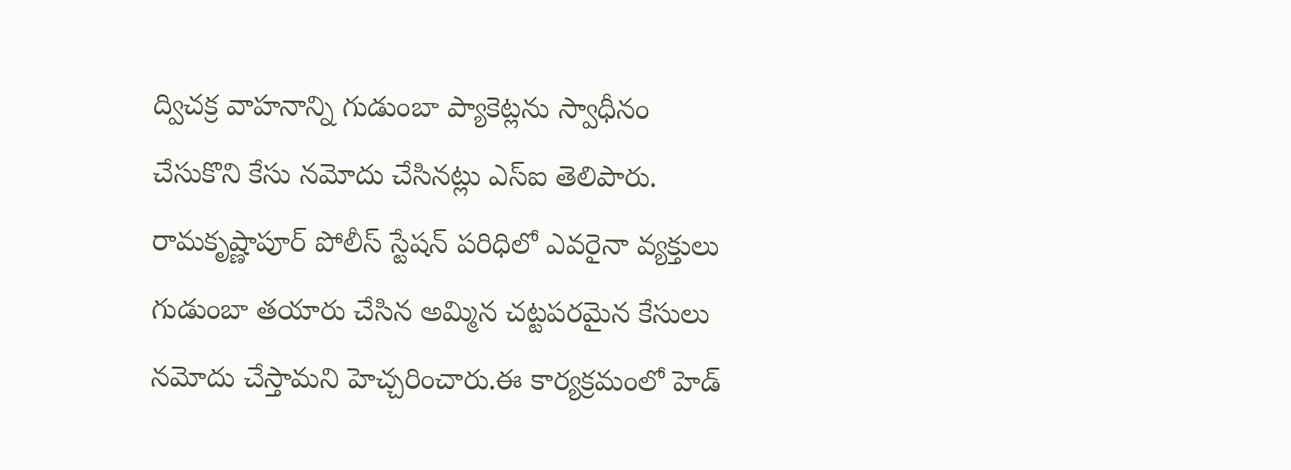ద్విచక్ర వాహనాన్ని గుడుంబా ప్యాకెట్లను స్వాధీనం చేసుకొని కేసు నమోదు చేసినట్లు ఎస్ఐ తెలిపారు. రామకృష్ణాపూర్ పోలీస్ స్టేషన్ పరిధిలో ఎవరైనా వ్యక్తులు గుడుంబా తయారు చేసిన అమ్మిన చట్టపరమైన కేసులు నమోదు చేస్తామని హెచ్చరించారు.ఈ కార్యక్రమంలో హెడ్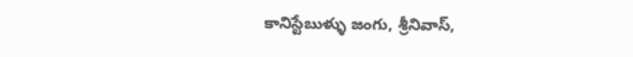కానిస్టేబుళ్ళు జంగు, శ్రీనివాస్,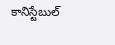కానిస్టేబుల్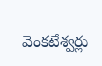వెంకటేశ్వర్లు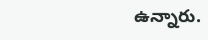ఉన్నారు.